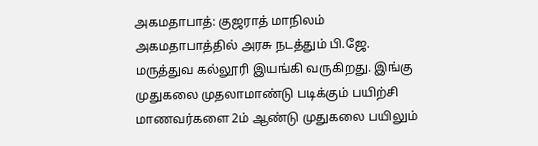அகமதாபாத்: குஜராத் மாநிலம் அகமதாபாத்தில் அரசு நடத்தும் பி.ஜே. மருத்துவ கல்லூரி இயங்கி வருகிறது. இங்கு முதுகலை முதலாமாண்டு படிக்கும் பயிற்சி மாணவர்களை 2ம் ஆண்டு முதுகலை பயிலும்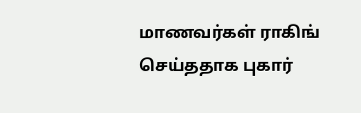மாணவர்கள் ராகிங் செய்ததாக புகார்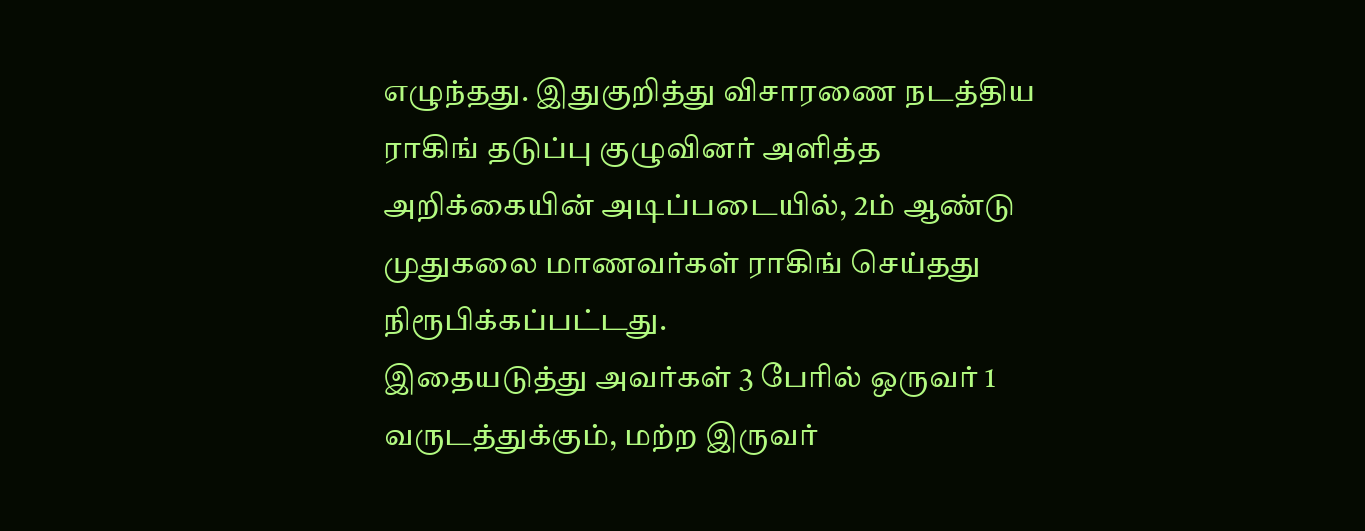எழுந்தது. இதுகுறித்து விசாரணை நடத்திய ராகிங் தடுப்பு குழுவினர் அளித்த அறிக்கையின் அடிப்படையில், 2ம் ஆண்டு முதுகலை மாணவர்கள் ராகிங் செய்தது நிரூபிக்கப்பட்டது.
இதையடுத்து அவர்கள் 3 பேரில் ஒருவர் 1 வருடத்துக்கும், மற்ற இருவர்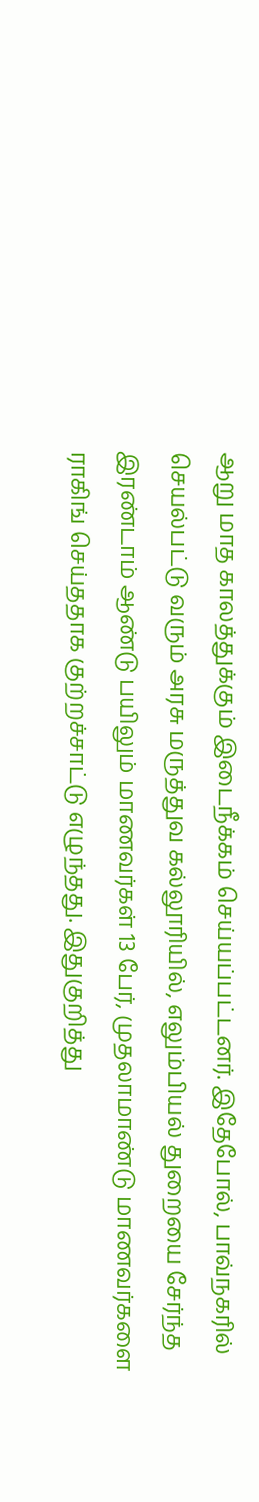ஆறு மாத காலத்துக்கும் இடைநீக்கம் செய்யப்பட்டனர். இதேபோல், பாவ்நகரில் செயல்பட்டு வரும் அரசு மருத்துவ கல்லூரியில், எலும்பியல் துறையை சேர்ந்த இரண்டாம் ஆண்டு பயிலும் மாணவர்கள் 13 பேர், முதலாமாண்டு மாணவர்களை ராகிங் செய்ததாக குற்றச்சாட்டு எழுந்தது. இதுகுறித்து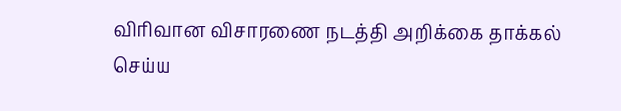விரிவான விசாரணை நடத்தி அறிக்கை தாக்கல் செய்ய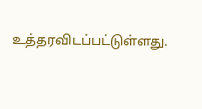உத்தரவிடப்பட்டுள்ளது.